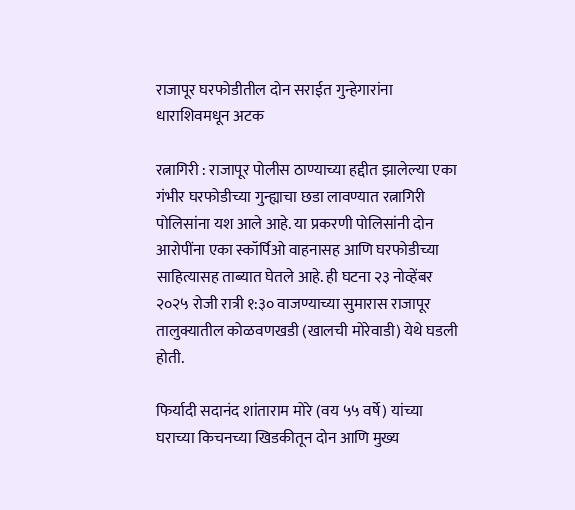राजापूर घरफोडीतील दोन सराईत गुन्हेगारांना धाराशिवमधून अटक

रत्नागिरी : राजापूर पोलीस ठाण्याच्या हद्दीत झालेल्या एका गंभीर घरफोडीच्या गुन्ह्याचा छडा लावण्यात रत्नागिरी पोलिसांना यश आले आहे. या प्रकरणी पोलिसांनी दोन आरोपींना एका स्कॉर्पिओ वाहनासह आणि घरफोडीच्या साहित्यासह ताब्यात घेतले आहे. ही घटना २३ नोव्हेंबर २०२५ रोजी रात्री १:३० वाजण्याच्या सुमारास राजापूर तालुक्यातील कोळवणखडी (खालची मोरेवाडी) येथे घडली होती.

फिर्यादी सदानंद शांताराम मोरे (वय ५५ वर्षे) यांच्या घराच्या किचनच्या खिडकीतून दोन आणि मुख्य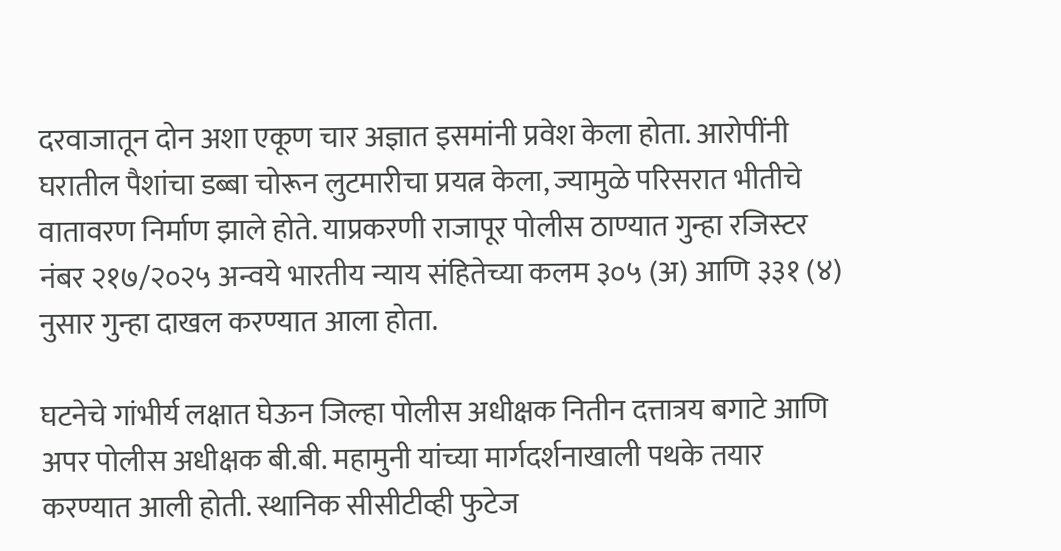दरवाजातून दोन अशा एकूण चार अज्ञात इसमांनी प्रवेश केला होता. आरोपींनी घरातील पैशांचा डब्बा चोरून लुटमारीचा प्रयत्न केला, ज्यामुळे परिसरात भीतीचे वातावरण निर्माण झाले होते. याप्रकरणी राजापूर पोलीस ठाण्यात गुन्हा रजिस्टर नंबर २१७/२०२५ अन्वये भारतीय न्याय संहितेच्या कलम ३०५ (अ) आणि ३३१ (४) नुसार गुन्हा दाखल करण्यात आला होता.

घटनेचे गांभीर्य लक्षात घेऊन जिल्हा पोलीस अधीक्षक नितीन दत्तात्रय बगाटे आणि अपर पोलीस अधीक्षक बी.बी. महामुनी यांच्या मार्गदर्शनाखाली पथके तयार करण्यात आली होती. स्थानिक सीसीटीव्ही फुटेज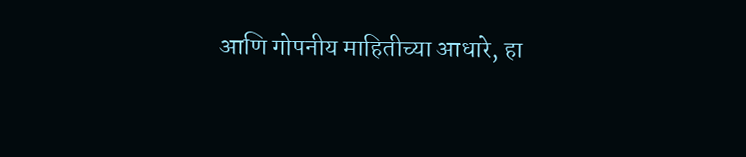आणि गोपनीय माहितीच्या आधारे, हा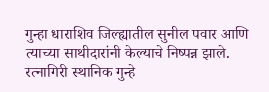गुन्हा धाराशिव जिल्ह्यातील सुनील पवार आणि त्याच्या साथीदारांनी केल्याचे निष्पन्न झाले. रत्नागिरी स्थानिक गुन्हे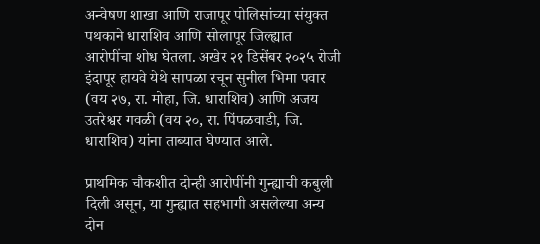अन्वेषण शाखा आणि राजापूर पोलिसांच्या संयुक्त पथकाने धाराशिव आणि सोलापूर जिल्ह्यात आरोपींचा शोध घेतला. अखेर २१ डिसेंबर २०२५ रोजी इंदापूर हायवे येथे सापळा रचून सुनील भिमा पवार (वय २७, रा. मोहा, जि. धाराशिव) आणि अजय उतरेश्वर गवळी (वय २०, रा. पिंपळवाडी, जि. धाराशिव) यांना ताब्यात घेण्यात आले.

प्राथमिक चौकशीत दोन्ही आरोपींनी गुन्ह्याची कबुली दिली असून, या गुन्ह्यात सहभागी असलेल्या अन्य दोन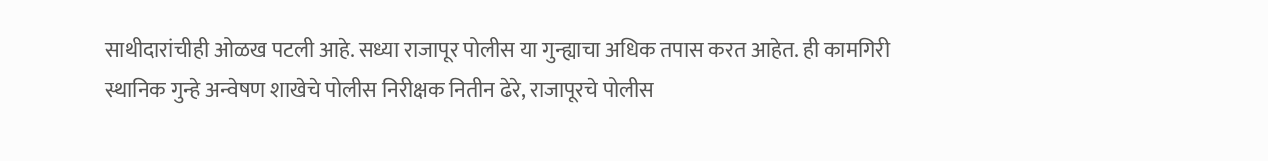साथीदारांचीही ओळख पटली आहे. सध्या राजापूर पोलीस या गुन्ह्याचा अधिक तपास करत आहेत. ही कामगिरी स्थानिक गुन्हे अन्वेषण शाखेचे पोलीस निरीक्षक नितीन ढेरे, राजापूरचे पोलीस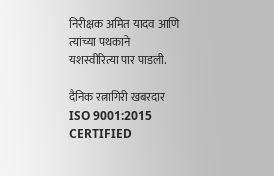निरीक्षक अमित यादव आणि त्यांच्या पथकाने यशस्वीरित्या पार पाडली.

दैनिक रत्नागिरी खबरदार
ISO 9001:2015 CERTIFIED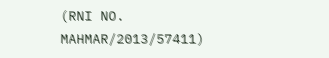(RNI NO. MAHMAR/2013/57411)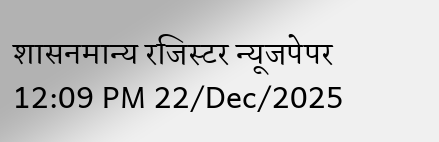शासनमान्य रजिस्टर न्यूजपेपर
12:09 PM 22/Dec/2025